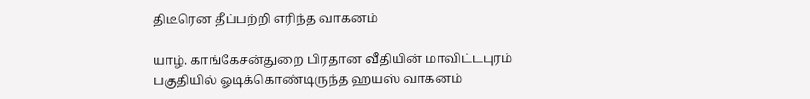திடீரென தீப்பற்றி எரிந்த வாகனம்

யாழ். காங்கேசன்துறை பிரதான வீதியின் மாவிட்டபுரம் பகுதியில் ஓடிக்கொண்டிருந்த ஹயஸ் வாகனம்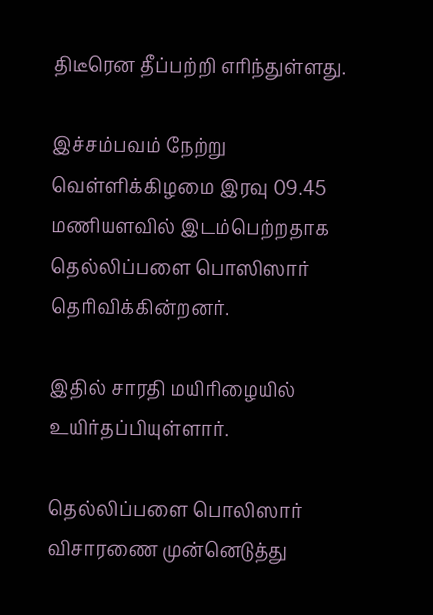திடீரென தீப்பற்றி எரிந்துள்ளது.

இச்சம்பவம் நேற்று வெள்ளிக்கிழமை இரவு 09.45 மணியளவில் இடம்பெற்றதாக தெல்லிப்பளை பொஸிஸார் தெரிவிக்கின்றனர்.

இதில் சாரதி மயிரிழையில் உயிர்தப்பியுள்ளார்.

தெல்லிப்பளை பொலிஸார் விசாரணை முன்னெடுத்து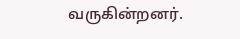வருகின்றனர்.